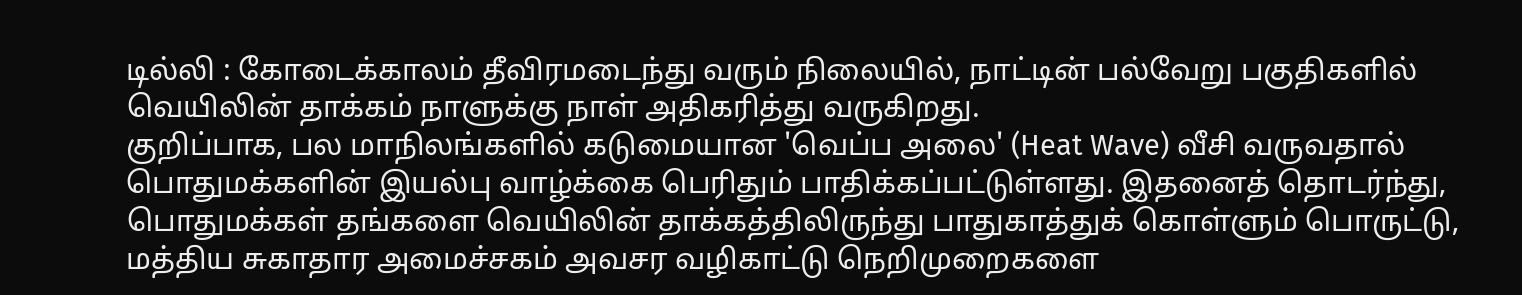டில்லி : கோடைக்காலம் தீவிரமடைந்து வரும் நிலையில், நாட்டின் பல்வேறு பகுதிகளில் வெயிலின் தாக்கம் நாளுக்கு நாள் அதிகரித்து வருகிறது.
குறிப்பாக, பல மாநிலங்களில் கடுமையான 'வெப்ப அலை' (Heat Wave) வீசி வருவதால் பொதுமக்களின் இயல்பு வாழ்க்கை பெரிதும் பாதிக்கப்பட்டுள்ளது. இதனைத் தொடர்ந்து, பொதுமக்கள் தங்களை வெயிலின் தாக்கத்திலிருந்து பாதுகாத்துக் கொள்ளும் பொருட்டு, மத்திய சுகாதார அமைச்சகம் அவசர வழிகாட்டு நெறிமுறைகளை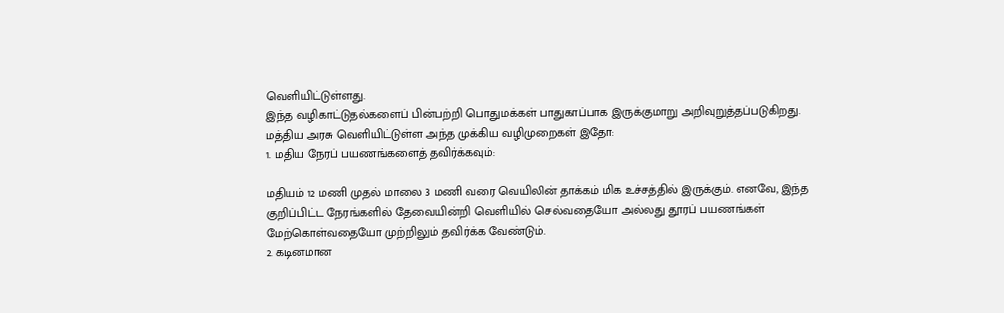வெளியிட்டுள்ளது.
இந்த வழிகாட்டுதல்களைப் பின்பற்றி பொதுமக்கள் பாதுகாப்பாக இருக்குமாறு அறிவுறுத்தப்படுகிறது. மத்திய அரசு வெளியிட்டுள்ள அந்த முக்கிய வழிமுறைகள் இதோ:
1. மதிய நேரப் பயணங்களைத் தவிர்க்கவும்:

மதியம் 12 மணி முதல் மாலை 3 மணி வரை வெயிலின் தாக்கம் மிக உச்சத்தில் இருக்கும். எனவே, இந்த குறிப்பிட்ட நேரங்களில் தேவையின்றி வெளியில் செல்வதையோ அல்லது தூரப் பயணங்கள் மேற்கொள்வதையோ முற்றிலும் தவிர்க்க வேண்டும்.
2. கடினமான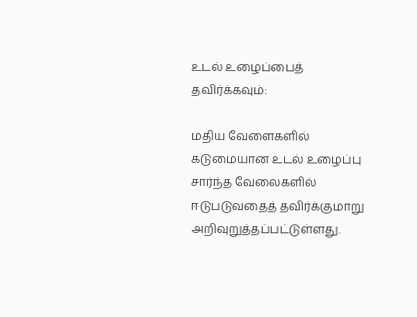உடல் உழைப்பைத் தவிர்க்கவும்:

மதிய வேளைகளில் கடுமையான உடல் உழைப்பு சார்ந்த வேலைகளில் ஈடுபடுவதைத் தவிர்க்குமாறு அறிவுறுத்தப்பட்டுள்ளது.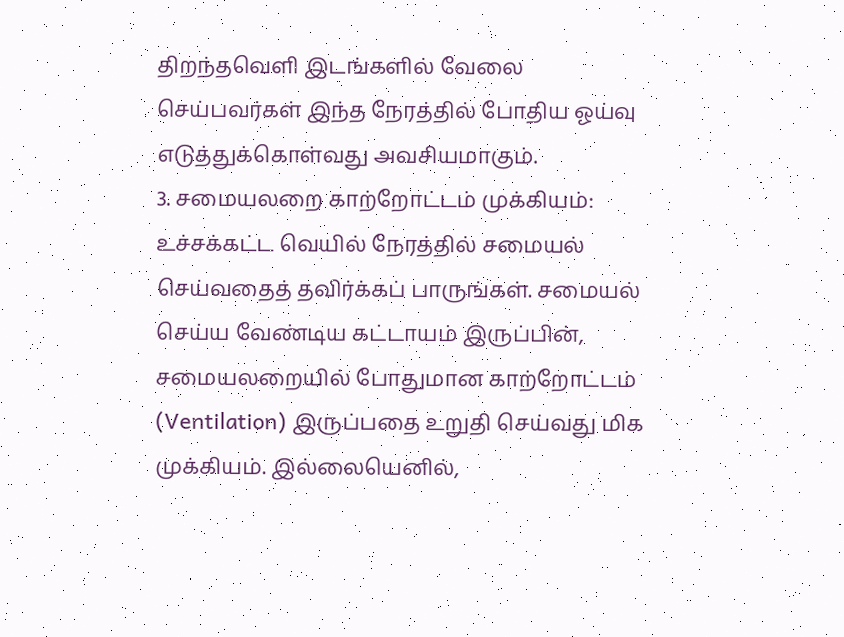திறந்தவெளி இடங்களில் வேலை செய்பவர்கள் இந்த நேரத்தில் போதிய ஓய்வு எடுத்துக்கொள்வது அவசியமாகும்.
3. சமையலறை காற்றோட்டம் முக்கியம்:
உச்சக்கட்ட வெயில் நேரத்தில் சமையல் செய்வதைத் தவிர்க்கப் பாருங்கள். சமையல் செய்ய வேண்டிய கட்டாயம் இருப்பின், சமையலறையில் போதுமான காற்றோட்டம் (Ventilation) இருப்பதை உறுதி செய்வது மிக முக்கியம். இல்லையெனில்,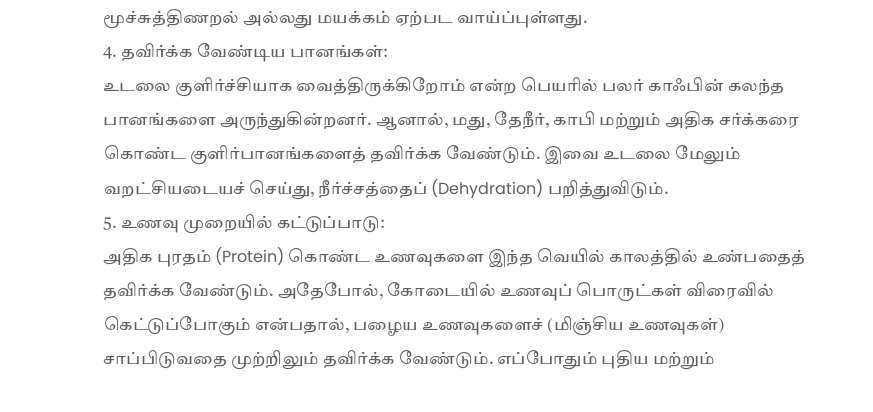மூச்சுத்திணறல் அல்லது மயக்கம் ஏற்பட வாய்ப்புள்ளது.
4. தவிர்க்க வேண்டிய பானங்கள்:
உடலை குளிர்ச்சியாக வைத்திருக்கிறோம் என்ற பெயரில் பலர் காஃபின் கலந்த பானங்களை அருந்துகின்றனர். ஆனால், மது, தேநீர், காபி மற்றும் அதிக சர்க்கரை கொண்ட குளிர்பானங்களைத் தவிர்க்க வேண்டும். இவை உடலை மேலும் வறட்சியடையச் செய்து, நீர்ச்சத்தைப் (Dehydration) பறித்துவிடும்.
5. உணவு முறையில் கட்டுப்பாடு:
அதிக புரதம் (Protein) கொண்ட உணவுகளை இந்த வெயில் காலத்தில் உண்பதைத் தவிர்க்க வேண்டும். அதேபோல், கோடையில் உணவுப் பொருட்கள் விரைவில் கெட்டுப்போகும் என்பதால், பழைய உணவுகளைச் (மிஞ்சிய உணவுகள்) சாப்பிடுவதை முற்றிலும் தவிர்க்க வேண்டும். எப்போதும் புதிய மற்றும்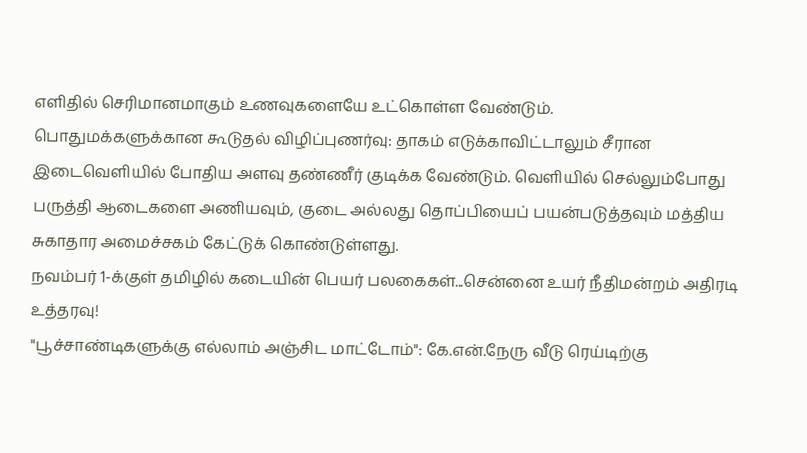எளிதில் செரிமானமாகும் உணவுகளையே உட்கொள்ள வேண்டும்.
பொதுமக்களுக்கான கூடுதல் விழிப்புணர்வு: தாகம் எடுக்காவிட்டாலும் சீரான இடைவெளியில் போதிய அளவு தண்ணீர் குடிக்க வேண்டும். வெளியில் செல்லும்போது பருத்தி ஆடைகளை அணியவும், குடை அல்லது தொப்பியைப் பயன்படுத்தவும் மத்திய சுகாதார அமைச்சகம் கேட்டுக் கொண்டுள்ளது.
நவம்பர் 1-க்குள் தமிழில் கடையின் பெயர் பலகைகள்...சென்னை உயர் நீதிமன்றம் அதிரடி உத்தரவு!
"பூச்சாண்டிகளுக்கு எல்லாம் அஞ்சிட மாட்டோம்": கே.என்.நேரு வீடு ரெய்டிற்கு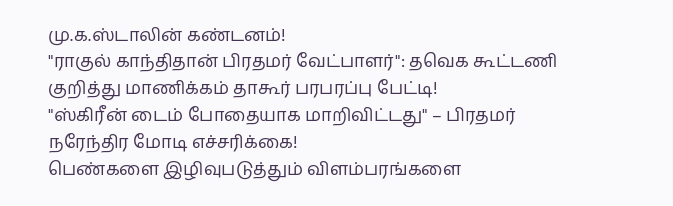மு.க.ஸ்டாலின் கண்டனம்!
"ராகுல் காந்திதான் பிரதமர் வேட்பாளர்": தவெக கூட்டணி குறித்து மாணிக்கம் தாகூர் பரபரப்பு பேட்டி!
"ஸ்கிரீன் டைம் போதையாக மாறிவிட்டது" – பிரதமர் நரேந்திர மோடி எச்சரிக்கை!
பெண்களை இழிவுபடுத்தும் விளம்பரங்களை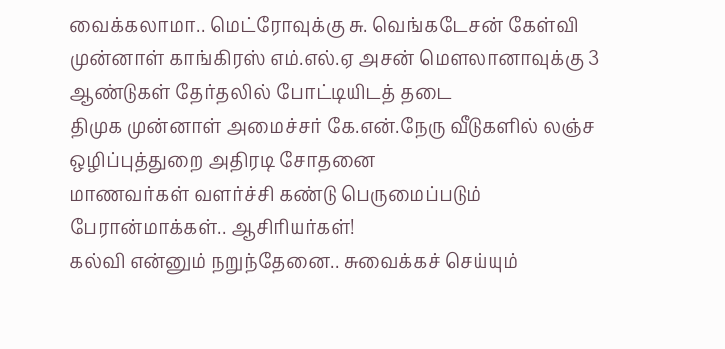வைக்கலாமா.. மெட்ரோவுக்கு சு. வெங்கடேசன் கேள்வி
முன்னாள் காங்கிரஸ் எம்.எல்.ஏ அசன் மௌலானாவுக்கு 3 ஆண்டுகள் தேர்தலில் போட்டியிடத் தடை
திமுக முன்னாள் அமைச்சர் கே.என்.நேரு வீடுகளில் லஞ்ச ஒழிப்புத்துறை அதிரடி சோதனை
மாணவர்கள் வளர்ச்சி கண்டு பெருமைப்படும் பேரான்மாக்கள்.. ஆசிரியர்கள்!
கல்வி என்னும் நறுந்தேனை.. சுவைக்கச் செய்யும்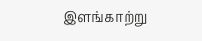இளங்காற்று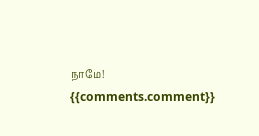நாமே!
{{comments.comment}}